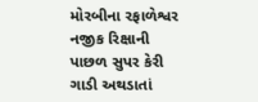મોરબીના રફાળેશ્વર નજીક રિક્ષાની પાછળ સુપર કેરી ગાડી અથડાતાં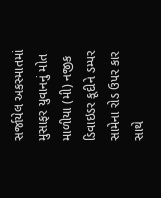સર્જાયેલ અકસ્માતમાં મુસાફર યુવાનનું મોત માળીયા (મી) નજીક ડિવાઇડર કૂદીને ડમ્પર સામેના રોડ ઉપર કાર સાથે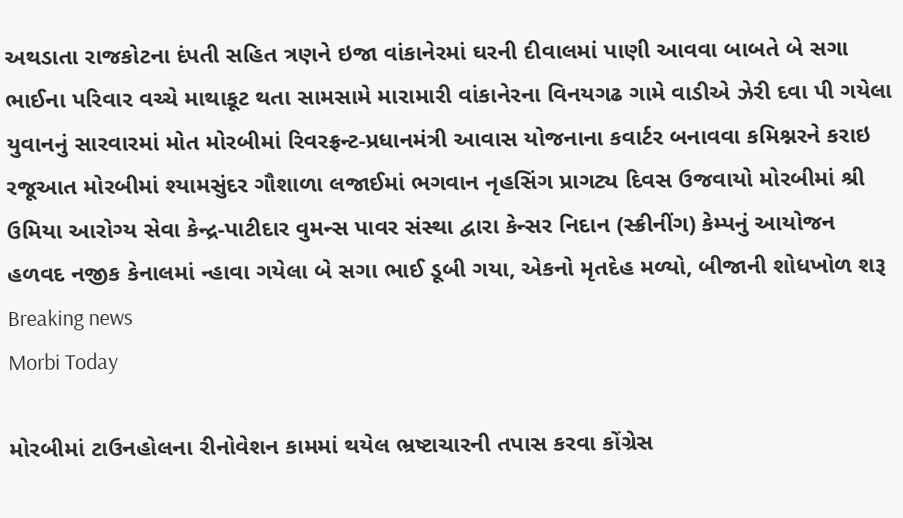અથડાતા રાજકોટના દંપતી સહિત ત્રણને ઇજા વાંકાનેરમાં ઘરની દીવાલમાં પાણી આવવા બાબતે બે સગા ભાઈના પરિવાર વચ્ચે માથાકૂટ થતા સામસામે મારામારી વાંકાનેરના વિનયગઢ ગામે વાડીએ ઝેરી દવા પી ગયેલા યુવાનનું સારવારમાં મોત મોરબીમાં રિવરફ્રન્ટ-પ્રધાનમંત્રી આવાસ યોજનાના કવાર્ટર બનાવવા કમિશ્નરને કરાઇ રજૂઆત મોરબીમાં શ્યામસુંદર ગૌશાળા લજાઈમાં ભગવાન નૃહસિંગ પ્રાગટ્ય દિવસ ઉજવાયો મોરબીમાં શ્રી ઉમિયા આરોગ્ય સેવા કેન્દ્ર-પાટીદાર વુમન્સ પાવર સંસ્થા દ્વારા કેન્સર નિદાન (સ્ક્રીનીંગ) કેમ્પનું આયોજન હળવદ નજીક કેનાલમાં ન્હાવા ગયેલા બે સગા ભાઈ ડૂબી ગયા, એકનો મૃતદેહ મળ્યો, બીજાની શોધખોળ શરૂ
Breaking news
Morbi Today

મોરબીમાં ટાઉનહોલના રીનોવેશન કામમાં થયેલ ભ્રષ્ટાચારની તપાસ કરવા કોંગ્રેસ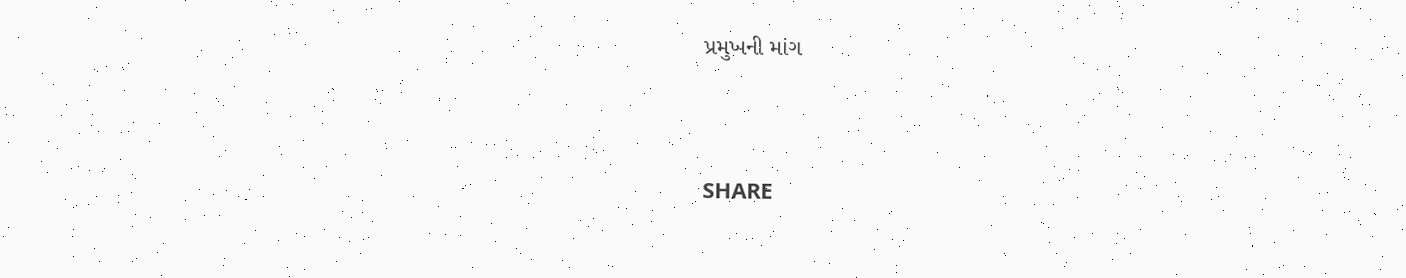પ્રમુખની માંગ


SHARE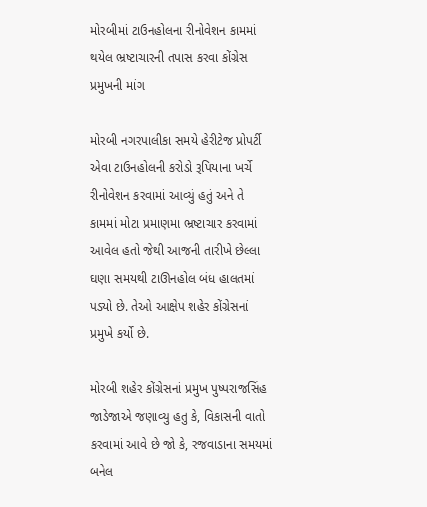મોરબીમાં ટાઉનહોલના રીનોવેશન કામમાં થયેલ ભ્રષ્ટાચારની તપાસ કરવા કોંગ્રેસ પ્રમુખની માંગ

મોરબી નગરપાલીકા સમયે હેરીટેજ પ્રોપર્ટી એવા ટાઉનહોલની કરોડો રૂપિયાના ખર્ચે રીનોવેશન કરવામાં આવ્યું હતું અને તે કામમાં મોટા પ્રમાણમા ભ્રષ્ટાચાર કરવામાં આવેલ હતો જેથી આજની તારીખે છેલ્લા ઘણા સમયથી ટાઊનહોલ બંધ હાલતમાં પડ્યો છે. તેઓ આક્ષેપ શહેર કોંગ્રેસનાં પ્રમુખે કર્યો છે.

મોરબી શહેર કોંગ્રેસનાં પ્રમુખ પુષ્પરાજસિંહ જાડેજાએ જણાવ્યુ હતુ કે, વિકાસની વાતો કરવામાં આવે છે જો કે, રજવાડાના સમયમાં બનેલ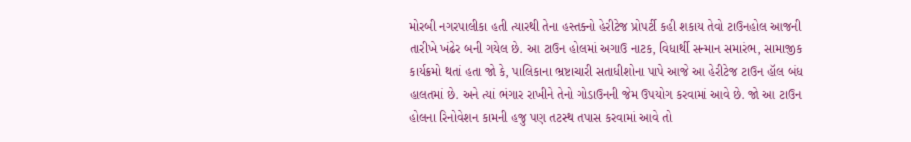મોરબી નગરપાલીકા હતી ત્યારથી તેના હસ્તક્નો હેરીટેજ પ્રોપર્ટી કહી શકાય તેવો ટાઉનહોલ આજની તારીખે ખંઢેર બની ગયેલ છે. આ ટાઉન હોલમાં અગાઉ નાટક, વિધાર્થી સન્માન સમારંભ, સામાજીક કાર્યક્રમો થતાં હતા જો કે, પાલિકાના ભ્રષ્ટાચારી સતાધીશોના પાપે આજે આ હેરીટેજ ટાઉન હૉલ બંધ હાલતમાં છે. અને ત્યાં ભંગાર રાખીને તેનો ગોડાઉનની જેમ ઉપયોગ કરવામાં આવે છે. જો આ ટાઉન હોલના રિનોવેશન કામની હજુ પણ તટસ્થ તપાસ કરવામાં આવે તો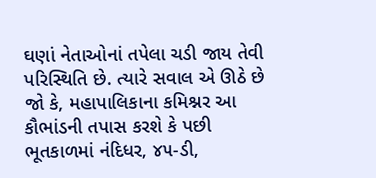ઘણાં નેતાઓનાં તપેલા ચડી જાય તેવી પરિસ્થિતિ છે. ત્યારે સવાલ એ ઊઠે છે જો કે, મહાપાલિકાના કમિશ્નર આ કૌભાંડની તપાસ કરશે કે પછી ભૂતકાળમાં નંદિધર, ૪૫-ડી,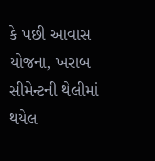કે પછી આવાસ યોજના, ખરાબ સીમેન્ટની થેલીમાં થયેલ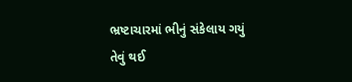ભ્રષ્ટાચારમાં ભીનું સંકેલાય ગયું તેવું થઈ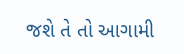જશે તે તો આગામી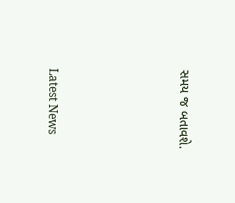સમય જ બતાવશે.






Latest News